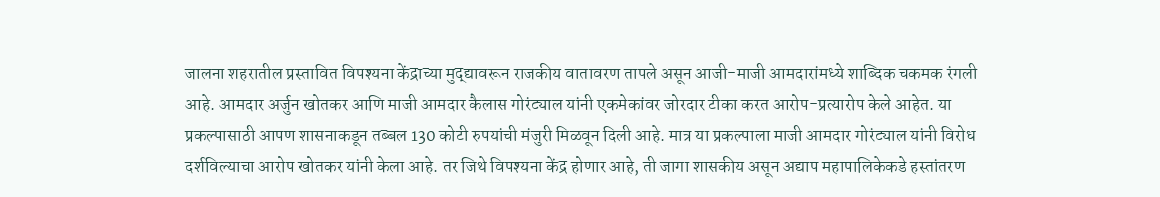जालना शहरातील प्रस्तावित विपश्यना केंद्राच्या मुद्द्यावरून राजकीय वातावरण तापले असून आजी-माजी आमदारांमध्ये शाब्दिक चकमक रंगली आहे. आमदार अर्जुन खोतकर आणि माजी आमदार कैलास गोरंट्याल यांनी एकमेकांवर जोरदार टीका करत आरोप-प्रत्यारोप केले आहेत. या प्रकल्पासाठी आपण शासनाकडून तब्बल 130 कोटी रुपयांची मंजुरी मिळवून दिली आहे. मात्र या प्रकल्पाला माजी आमदार गोरंट्याल यांनी विरोध दर्शविल्याचा आरोप खोतकर यांनी केला आहे. तर जिथे विपश्यना केंद्र होणार आहे, ती जागा शासकीय असून अद्याप महापालिकेकडे हस्तांतरण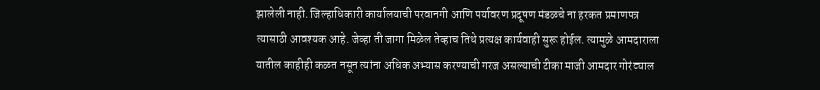झालेली नाही. जिल्हाधिकारी कार्यालयाची परवानगी आणि पर्यावरण प्रदूषण मंडळचे ना हरकत प्रमाणपत्र त्यासाठी आवश्यक आहे. जेव्हा ती जागा मिळेल तेव्हाच तिथे प्रत्यक्ष कार्यवाही सुरू होईल. त्यामुळे आमदाराला यातील काहीही कळत नसून त्यांना अधिक अभ्यास करण्याची गरज असल्याची टीका माजी आमदार गोरंट्याल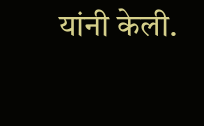यांनी केली.